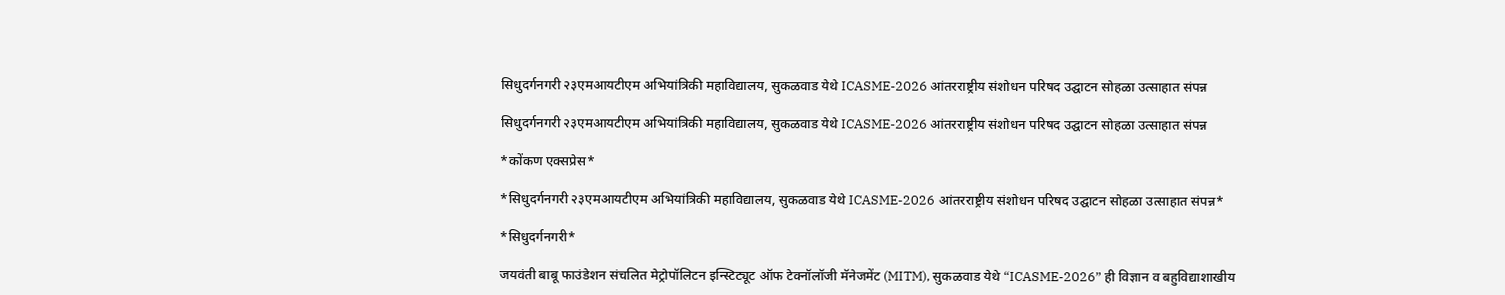सिधुदर्गनगरी २३एमआयटीएम अभियांत्रिकी महाविद्यालय, सुकळवाड येथे ICASME-2026 आंतरराष्ट्रीय संशोधन परिषद उ‌द्घाटन सोहळा उत्साहात संपन्न

सिधुदर्गनगरी २३एमआयटीएम अभियांत्रिकी महाविद्यालय, सुकळवाड येथे ICASME-2026 आंतरराष्ट्रीय संशोधन परिषद उ‌द्घाटन सोहळा उत्साहात संपन्न

*कोंकण एक्सप्रेस*

*सिधुदर्गनगरी २३एमआयटीएम अभियांत्रिकी महाविद्यालय, सुकळवाड येथे ICASME-2026 आंतरराष्ट्रीय संशोधन परिषद उ‌द्घाटन सोहळा उत्साहात संपन्न*

*सिधुदर्गनगरी*

जयवंती बाबू फाउंडेशन संचलित मेट्रोपॉलिटन इन्स्टिट्यूट ऑफ टेक्नॉलॉजी मॅनेजमेंट (MITM), सुकळवाड येथे “ICASME-2026” ही विज्ञान व बहुवि‌द्याशाखीय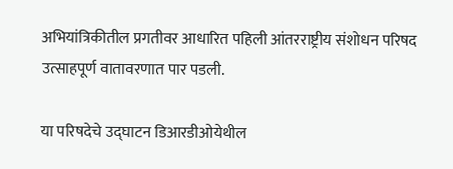अभियांत्रिकीतील प्रगतीवर आधारित पहिली आंतरराष्ट्रीय संशोधन परिषद उत्साहपूर्ण वातावरणात पार पडली.

या परिषदेचे उ‌द्घाटन डिआरडीओयेथील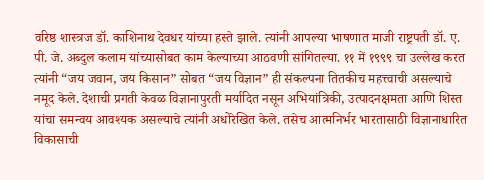वरिष्ठ शास्त्रज डॉ. काशिनाथ देवधर यांच्या हस्ते झाले. त्यांनी आपल्या भाषणात माजी राष्ट्रपती डॉ. ए. पी. जे. अब्दुल कलाम यांच्यासोबत काम केल्याच्या आठवणी सांगितल्या. ११ में १९९९ चा उल्लेख करत त्यांनी “जय जवान, जय किसान” सोबत “जय विज्ञान” ही संकल्पना तितकीच महत्त्वाची असल्याचे नमूद केले. देशाची प्रगती केवळ विज्ञानापुरती मर्यादित नसून अभियांत्रिकी, उत्पादनक्षमता आणि शिस्त यांचा समन्वय आवश्यक असल्याचे त्यांनी अधोरेखित केले. तसेच आत्मनिर्भर भारतासाठी विज्ञानाधारित विकासाची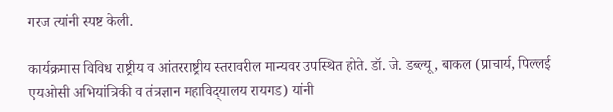गरज त्यांनी स्पष्ट केली.

कार्यक्रमास विविध राष्ट्रीय व आंतरराष्ट्रीय स्तरावरील मान्यवर उपस्थित होते. डॉ. जे. डब्ल्यू, बाकल (प्राचार्य, पिल्लई एयओसी अभियांत्रिकी व तंत्रज्ञान महाविद्‌यालय रायगड) यांनी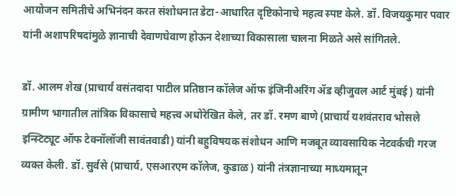आयोजन समितीचे अभिनंदन करत संशोधनात डेटा-आधारित दृष्टिकोनाचे महत्व स्पष्ट केले. डॉ. विजयकुमार पवार यांनी अशापरिषदांमुळे ज्ञानाची देवाणघेवाण होऊन देशाच्या विकासाला चालना मिळते असे सांगितले.

डॉ. आलम शेख (प्राचार्य वसंतदादा पाटील प्रतिष्ठान कॉलेज ऑफ इंजिनीअरिंग ॲड व्हीजुवल आर्ट मुंबई) यांनी ग्रामीण भागातील तांत्रिक विकासाचे महत्त्व अधोरेखित केले, तर डॉ. रमण बाणे (प्राचार्य यशवंतराव भोसले इन्स्टिट्यूट ऑफ टेक्नॉलॉजी सावंतवाडी) यांनी बहुविषयक संशोधन आणि मजबूत व्यावसायिक नेटवर्कची गरज व्यक्त केली. डॉ. सुर्वसे (प्राचार्य, एसआरएम कॉलेज, कुडाळ) यांनी तंत्रज्ञानाच्या माध्यमातून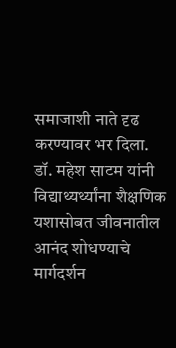समाजाशी नाते दृढ करण्यावर भर दिला. डॉ. महेश साटम यांनी विद्याथ्यर्थ्यांना शैक्षणिक यशासोबत जीवनातील आनंद शोधण्याचे मार्गदर्शन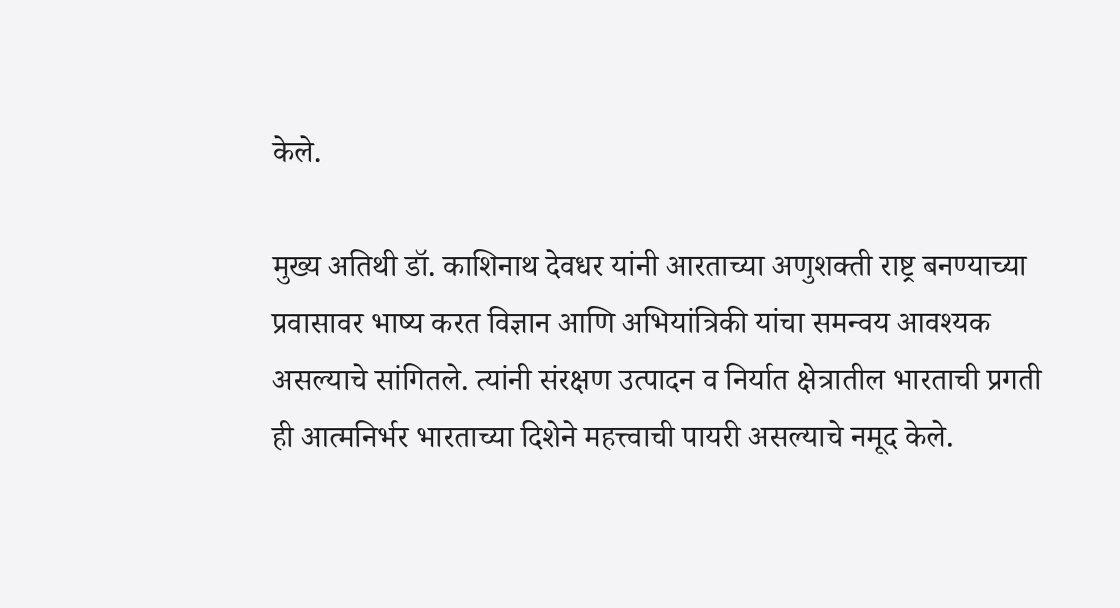केले.

मुख्य अतिथी डॉ. काशिनाथ देवधर यांनी आरताच्या अणुशक्ती राष्ट्र बनण्याच्या प्रवासावर भाष्य करत विज्ञान आणि अभियांत्रिकी यांचा समन्वय आवश्यक असल्याचे सांगितले. त्यांनी संरक्षण उत्पादन व निर्यात क्षेत्रातील भारताची प्रगती ही आत्मनिर्भर भारताच्या दिशेने महत्त्वाची पायरी असल्याचे नमूद केले.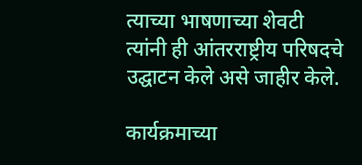त्याच्या भाषणाच्या शेवटी त्यांनी ही आंतरराष्ट्रीय परिषदचे उद्घाटन केले असे जाहीर केले.

कार्यक्रमाच्या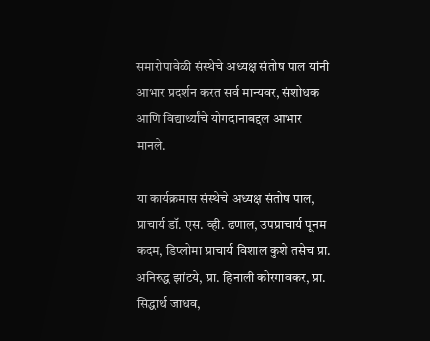समारोपावेळी संस्थेचे अध्यक्ष संतोष पाल यांनी आभार प्रदर्शन करत सर्व मान्यवर, संशोधक आणि विद्यार्थ्यांचे योगदानाब‌द्दल आभार मानले.

या कार्यक्रमास संस्थेचे अध्यक्ष संतोष पाल, प्राचार्य डॉ. एस. व्ही. ढणाल, उपप्राचार्य पूनम कदम, डिप्लोमा प्राचार्य विशाल कुशे तसेच प्रा. अनिरुद्ध झांटये, प्रा. हिनाली कोरगावकर, प्रा. सिद्धार्थ जाधव,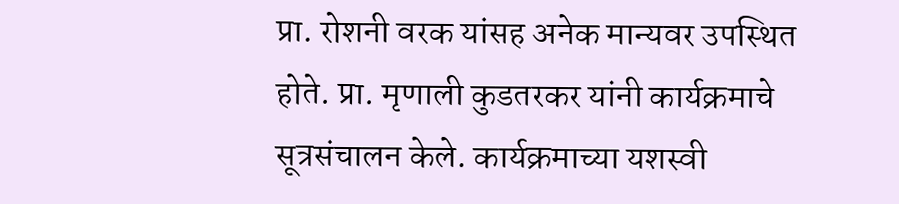प्रा. रोशनी वरक यांसह अनेक मान्यवर उपस्थित होते. प्रा. मृणाली कुडतरकर यांनी कार्यक्रमाचे सूत्रसंचालन केले. कार्यक्रमाच्या यशस्वी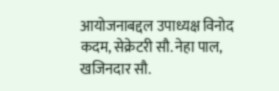आयोजनाब‌द्दल उपाध्यक्ष विनोद कदम, सेक्रेटरी सौ. नेहा पाल, खजिनदार सौ.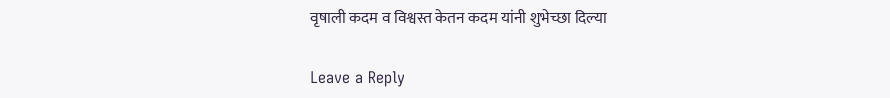वृषाली कदम व विश्वस्त केतन कदम यांनी शुभेच्छा दिल्या

Leave a Reply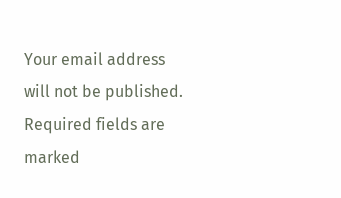Your email address will not be published. Required fields are marked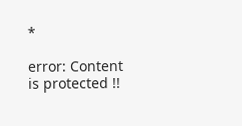*

error: Content is protected !!